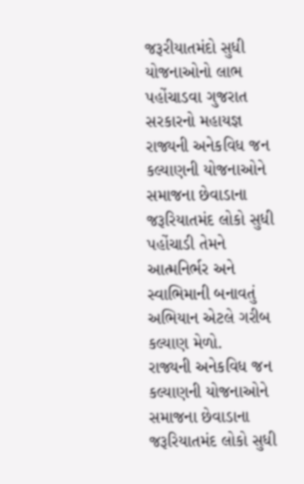જરૂરીયાતમંદો સુધી યોજનાઓનો લાભ પહોંચાડવા ગુજરાત સરકારનો મહાયજ્ઞ
રાજ્યની અનેકવિધ જન કલ્યાણની યોજનાઓને સમાજના છેવાડાના જરૂરિયાતમંદ લોકો સુધી પહોંચાડી તેમને આત્મનિર્ભર અને સ્વાભિમાની બનાવતું અભિયાન એટલે ગરીબ કલ્યાણ મેળો.
રાજ્યની અનેકવિધ જન કલ્યાણની યોજનાઓને સમાજના છેવાડાના જરૂરિયાતમંદ લોકો સુધી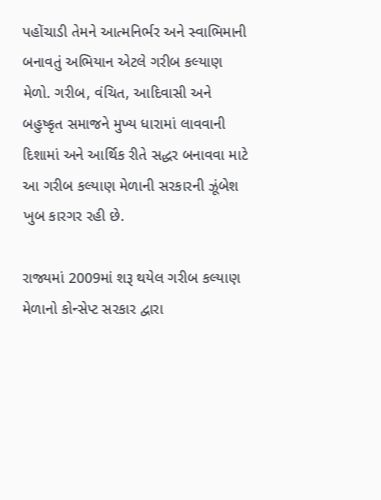પહોંચાડી તેમને આત્મનિર્ભર અને સ્વાભિમાની બનાવતું અભિયાન એટલે ગરીબ કલ્યાણ મેળો. ગરીબ, વંચિત, આદિવાસી અને બહુષ્કૃત સમાજને મુખ્ય ધારામાં લાવવાની દિશામાં અને આર્થિક રીતે સદ્ધર બનાવવા માટે આ ગરીબ કલ્યાણ મેળાની સરકારની ઝૂંબેશ ખુબ કારગર રહી છે.

રાજ્યમાં 2009માં શરૂ થયેલ ગરીબ કલ્યાણ મેળાનો કોન્સેપ્ટ સરકાર દ્વારા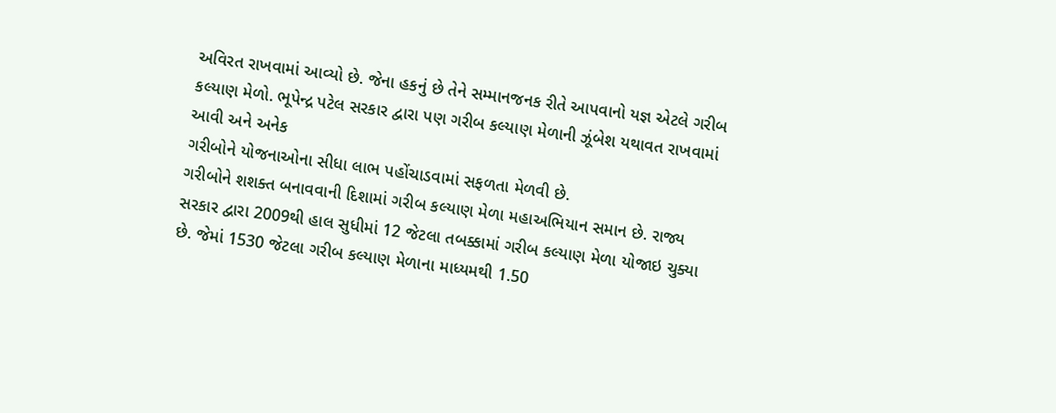અવિરત રાખવામાં આવ્યો છે. જેના હકનું છે તેને સમ્માનજનક રીતે આપવાનો યજ્ઞ એટલે ગરીબ કલ્યાણ મેળો. ભૂપેન્દ્ર પટેલ સરકાર દ્વારા પણ ગરીબ કલ્યાણ મેળાની ઝૂંબેશ યથાવત રાખવામાં આવી અને અનેક
ગરીબોને યોજનાઓના સીધા લાભ પહોંચાડવામાં સફળતા મેળવી છે.
ગરીબોને શશક્ત બનાવવાની દિશામાં ગરીબ કલ્યાણ મેળા મહાઅભિયાન સમાન છે. રાજ્ય સરકાર દ્વારા 2009થી હાલ સુધીમાં 12 જેટલા તબક્કામાં ગરીબ કલ્યાણ મેળા યોજાઇ ચુક્યા છે. જેમાં 1530 જેટલા ગરીબ કલ્યાણ મેળાના માધ્યમથી 1.50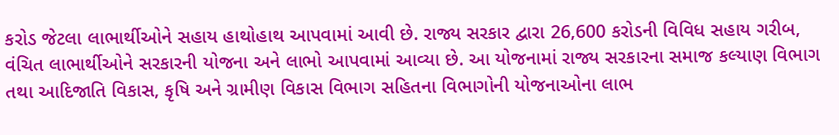કરોડ જેટલા લાભાર્થીઓને સહાય હાથોહાથ આપવામાં આવી છે. રાજ્ય સરકાર દ્વારા 26,600 કરોડની વિવિધ સહાય ગરીબ, વંચિત લાભાર્થીઓને સરકારની યોજના અને લાભો આપવામાં આવ્યા છે. આ યોજનામાં રાજ્ય સરકારના સમાજ કલ્યાણ વિભાગ તથા આદિજાતિ વિકાસ, કૃષિ અને ગ્રામીણ વિકાસ વિભાગ સહિતના વિભાગોની યોજનાઓના લાભ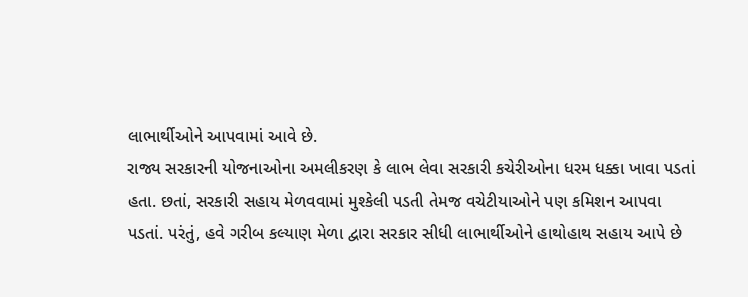લાભાર્થીઓને આપવામાં આવે છે.
રાજ્ય સરકારની યોજનાઓના અમલીકરણ કે લાભ લેવા સરકારી કચેરીઓના ધરમ ધક્કા ખાવા પડતાં હતા. છતાં, સરકારી સહાય મેળવવામાં મુશ્કેલી પડતી તેમજ વચેટીયાઓને પણ કમિશન આપવા પડતાં. પરંતું, હવે ગરીબ કલ્યાણ મેળા દ્વારા સરકાર સીધી લાભાર્થીઓને હાથોહાથ સહાય આપે છે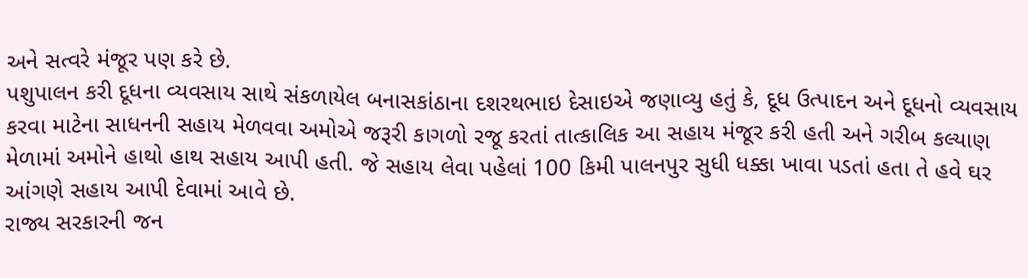અને સત્વરે મંજૂર પણ કરે છે.
પશુપાલન કરી દૂધના વ્યવસાય સાથે સંકળાયેલ બનાસકાંઠાના દશરથભાઇ દેસાઇએ જણાવ્યુ હતું કે, દૂધ ઉત્પાદન અને દૂધનો વ્યવસાય કરવા માટેના સાધનની સહાય મેળવવા અમોએ જરૂરી કાગળો રજૂ કરતાં તાત્કાલિક આ સહાય મંજૂર કરી હતી અને ગરીબ કલ્યાણ મેળામાં અમોને હાથો હાથ સહાય આપી હતી. જે સહાય લેવા પહેલાં 100 કિમી પાલનપુર સુધી ધક્કા ખાવા પડતાં હતા તે હવે ઘર આંગણે સહાય આપી દેવામાં આવે છે.
રાજ્ય સરકારની જન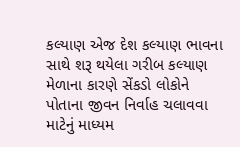કલ્યાણ એજ દેશ કલ્યાણ ભાવના સાથે શરૂ થયેલા ગરીબ કલ્યાણ મેળાના કારણે સેંકડો લોકોને પોતાના જીવન નિર્વાહ ચલાવવા માટેનું માધ્યમ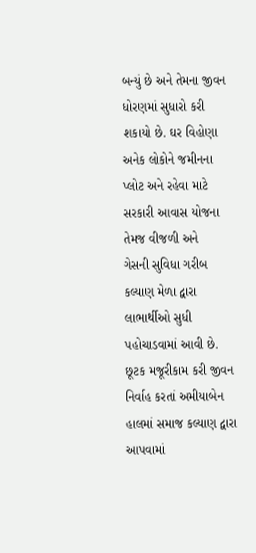બન્યું છે અને તેમના જીવન ધોરણમાં સુધારો કરી શકાયો છે. ઘર વિહોણા અનેક લોકોને જમીનના પ્લોટ અને રહેવા માટે સરકારી આવાસ યોજના તેમજ વીજળી અને
ગેસની સુવિધા ગરીબ કલ્યાણ મેળા દ્વારા લાભાર્થીઓ સુધી પહોચાડવામાં આવી છે. છૂટક મજૂરીકામ કરી જીવન નિર્વાહ કરતાં અમીયાબેન હાલમાં સમાજ કલ્યાણ દ્વારા આપવામાં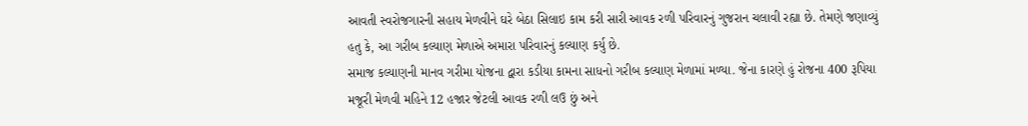આવતી સ્વરોજગારની સહાય મેળવીને ઘરે બેઠા સિલાઇ કામ કરી સારી આવક રળી પરિવારનું ગુજરાન ચલાવી રહ્યા છે. તેમણે જણાવ્યું હતુ કે, આ ગરીબ કલ્યાણ મેળાએ અમારા પરિવારનું કલ્યાણ કર્યુ છે.
સમાજ કલ્યાણની માનવ ગરીમા યોજના દ્વારા કડીયા કામના સાધનો ગરીબ કલ્યાણ મેળામાં મળ્યા. જેના કારણે હું રોજના 400 રૂપિયા મજૂરી મેળવી મહિને 12 હજાર જેટલી આવક રળી લઉ છું અને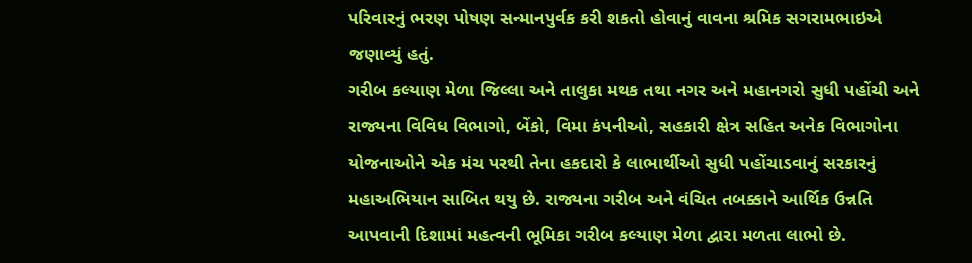પરિવારનું ભરણ પોષણ સન્માનપુર્વક કરી શકતો હોવાનું વાવના શ્રમિક સગરામભાઇએ જણાવ્યું હતું.
ગરીબ કલ્યાણ મેળા જિલ્લા અને તાલુકા મથક તથા નગર અને મહાનગરો સુધી પહોંચી અને રાજ્યના વિવિધ વિભાગો, બેંકો, વિમા કંપનીઓ, સહકારી ક્ષેત્ર સહિત અનેક વિભાગોના યોજનાઓને એક મંચ પરથી તેના હકદારો કે લાભાર્થીઓ સુધી પહોંચાડવાનું સરકારનું મહાઅભિયાન સાબિત થયુ છે. રાજ્યના ગરીબ અને વંચિત તબક્કાને આર્થિક ઉન્નતિ આપવાની દિશામાં મહત્વની ભૂમિકા ગરીબ કલ્યાણ મેળા દ્વારા મળતા લાભો છે.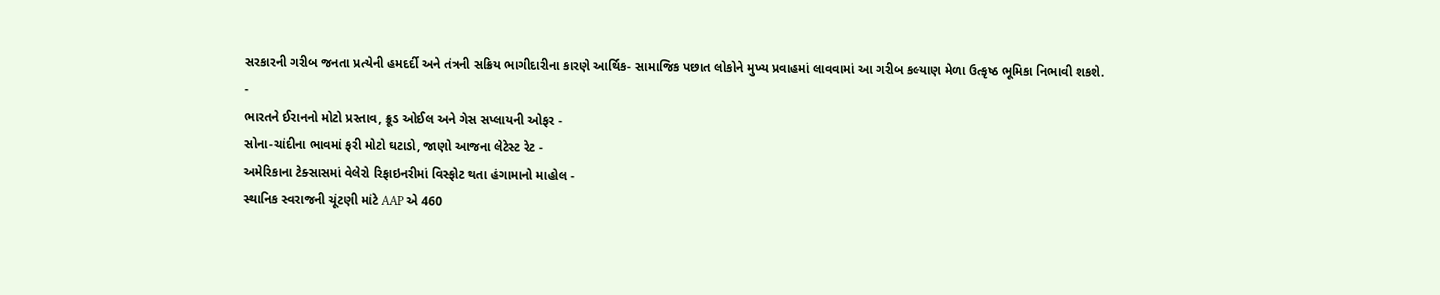સરકારની ગરીબ જનતા પ્રત્યેની હમદર્દી અને તંત્રની સક્રિય ભાગીદારીના કારણે આર્થિક- સામાજિક પછાત લોકોને મુખ્ય પ્રવાહમાં લાવવામાં આ ગરીબ કલ્યાણ મેળા ઉત્કૃષ્ઠ ભૂમિકા નિભાવી શકશે.
-
ભારતને ઈરાનનો મોટો પ્રસ્તાવ, ક્રૂડ ઓઈલ અને ગેસ સપ્લાયની ઓફર -
સોના-ચાંદીના ભાવમાં ફરી મોટો ઘટાડો, જાણો આજના લેટેસ્ટ રેટ -
અમેરિકાના ટેક્સાસમાં વેલેરો રિફાઇનરીમાં વિસ્ફોટ થતા હંગામાનો માહોલ -
સ્થાનિક સ્વરાજની ચૂંટણી માંટે AAP એ 460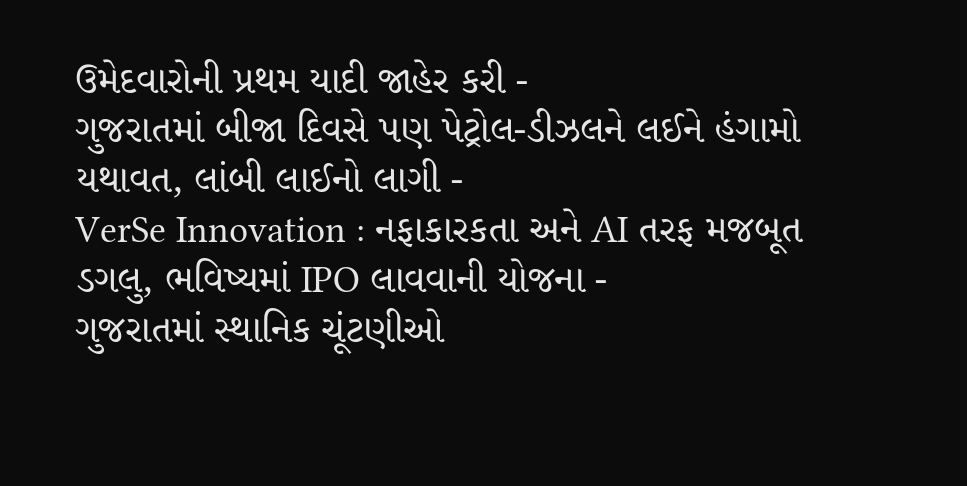ઉમેદવારોની પ્રથમ યાદી જાહેર કરી -
ગુજરાતમાં બીજા દિવસે પણ પેટ્રોલ-ડીઝલને લઈને હંગામો યથાવત, લાંબી લાઈનો લાગી -
VerSe Innovation : નફાકારકતા અને AI તરફ મજબૂત ડગલુ, ભવિષ્યમાં IPO લાવવાની યોજના -
ગુજરાતમાં સ્થાનિક ચૂંટણીઓ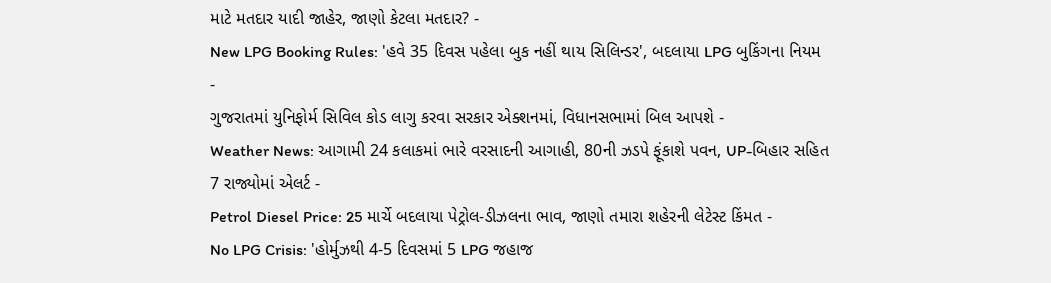માટે મતદાર યાદી જાહેર, જાણો કેટલા મતદાર? -
New LPG Booking Rules: 'હવે 35 દિવસ પહેલા બુક નહીં થાય સિલિન્ડર', બદલાયા LPG બુકિંગના નિયમ -
ગુજરાતમાં યુનિફોર્મ સિવિલ કોડ લાગુ કરવા સરકાર એક્શનમાં, વિધાનસભામાં બિલ આપશે -
Weather News: આગામી 24 કલાકમાં ભારે વરસાદની આગાહી, 80ની ઝડપે ફૂંકાશે પવન, UP-બિહાર સહિત 7 રાજ્યોમાં એલર્ટ -
Petrol Diesel Price: 25 માર્ચે બદલાયા પેટ્રોલ-ડીઝલના ભાવ, જાણો તમારા શહેરની લેટેસ્ટ કિંમત -
No LPG Crisis: 'હોર્મુઝથી 4-5 દિવસમાં 5 LPG જહાજ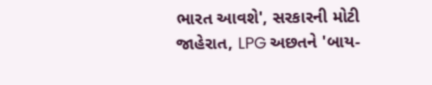ભારત આવશે', સરકારની મોટી જાહેરાત, LPG અછતને 'બાય-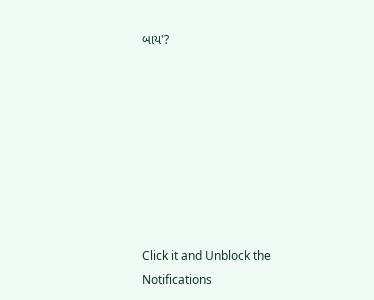બાય'?








Click it and Unblock the Notifications